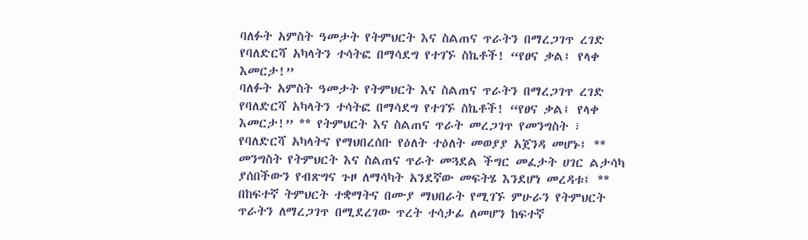ባለፉት አምስት ዓመታት የትምህርት እና ስልጠና ጥራትን በማረጋገጥ ረገድ የባለድርሻ አካላትን ተሳትፎ በማሳደግ የተገኙ ስኬቶች! “የፀና ቃል፤ የላቀ እመርታ!”
ባለፉት አምስት ዓመታት የትምህርት እና ስልጠና ጥራትን በማረጋገጥ ረገድ የባለድርሻ አካላትን ተሳትፎ በማሳደግ የተገኙ ስኬቶች! “የፀና ቃል፤ የላቀ እመርታ!” ** የትምህርት እና ስልጠና ጥራት መረጋገጥ የመንግስት ፣ የባለድርሻ አካላትና የማህበረሰቡ የዕለት ተዕለት መወያያ አጀንዳ መሆኑ፤ ** መንግስት የትምህርት እና ስልጠና ጥራት መጓደል ችግር መፈታት ሀገር ልታሳካ ያሰበችውን የብጽግና ጉዞ ለማሳካት አንደኛው መፍትሄ እንደሆነ መረዳቱ፤ ** በከፍተኛ ትምህርት ተቋማትና በሙያ ማህበራት የሚገኙ ምሁራን የትምህርት ጥራትን ለማረጋገጥ በሚደረገው ጥረት ተሳታፊ ለመሆን ከፍተኛ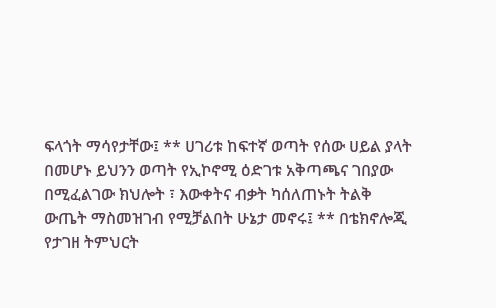ፍላጎት ማሳየታቸው፤ ** ሀገሪቱ ከፍተኛ ወጣት የሰው ሀይል ያላት በመሆኑ ይህንን ወጣት የኢኮኖሚ ዕድገቱ አቅጣጫና ገበያው በሚፈልገው ክህሎት ፣ እውቀትና ብቃት ካሰለጠኑት ትልቅ ውጤት ማስመዝገብ የሚቻልበት ሁኔታ መኖሩ፤ ** በቴክኖሎጂ የታገዘ ትምህርት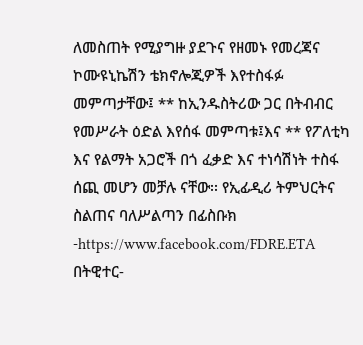ለመስጠት የሚያግዙ ያደጉና የዘመኑ የመረጃና ኮሙዩኒኬሽን ቴክኖሎጂዎች እየተስፋፉ መምጣታቸው፤ ** ከኢንዱስትሪው ጋር በትብብር የመሥራት ዕድል እየሰፋ መምጣቱ፤እና ** የፖለቲካ እና የልማት አጋሮች በጎ ፈቃድ እና ተነሳሽነት ተስፋ ሰጪ መሆን መቻሉ ናቸው፡፡ የኢፊዲሪ ትምህርትና ስልጠና ባለሥልጣን በፊስቡክ -https://www.facebook.com/FDRE.ETA በትዊተር-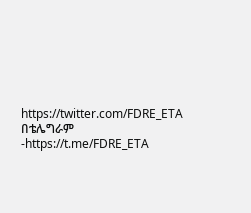https://twitter.com/FDRE_ETA በቴሌግራም -https://t.me/FDRE_ETA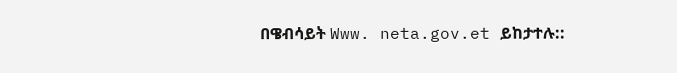በዌብሳይት Www. neta.gov.et ይከታተሉ::